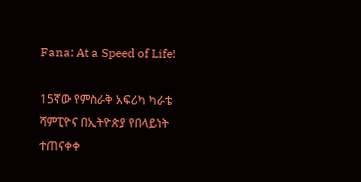Fana: At a Speed of Life!

15ኛው የምስራቅ አፍሪካ ካራቴ ሻምፒዮና በኢትዮጵያ የበላይነት ተጠናቀቀ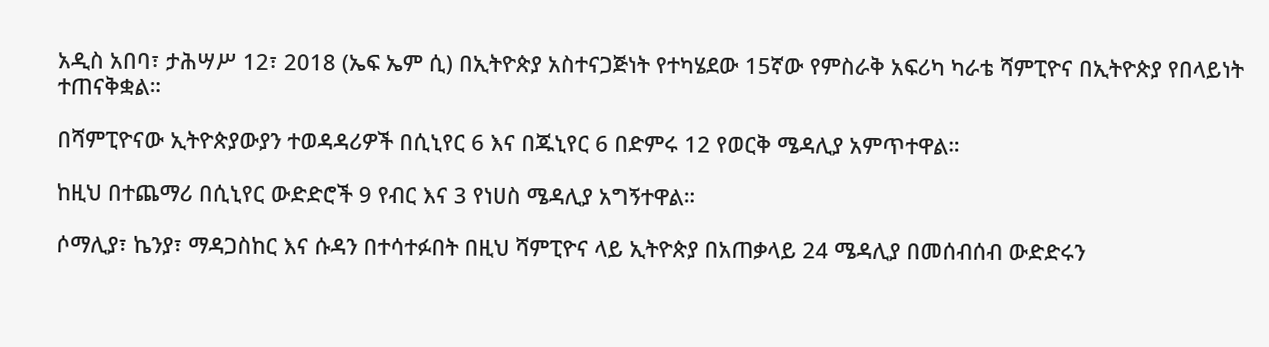አዲስ አበባ፣ ታሕሣሥ 12፣ 2018 (ኤፍ ኤም ሲ) በኢትዮጵያ አስተናጋጅነት የተካሄደው 15ኛው የምስራቅ አፍሪካ ካራቴ ሻምፒዮና በኢትዮጵያ የበላይነት ተጠናቅቋል።

በሻምፒዮናው ኢትዮጵያውያን ተወዳዳሪዎች በሲኒየር 6 እና በጁኒየር 6 በድምሩ 12 የወርቅ ሜዳሊያ አምጥተዋል።

ከዚህ በተጨማሪ በሲኒየር ውድድሮች 9 የብር እና 3 የነሀስ ሜዳሊያ አግኝተዋል።

ሶማሊያ፣ ኬንያ፣ ማዳጋስከር እና ሱዳን በተሳተፉበት በዚህ ሻምፒዮና ላይ ኢትዮጵያ በአጠቃላይ 24 ሜዳሊያ በመሰብሰብ ውድድሩን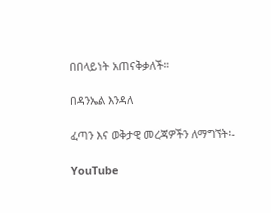በበላይነት አጠናቅቃለች።

በዳንኤል እንዳለ

ፈጣን እና ወቅታዊ መረጃዎችን ለማግኘት፡-

YouTube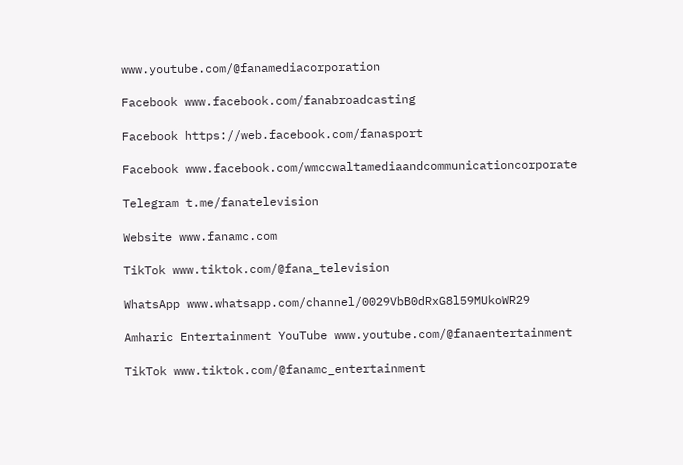www.youtube.com/@fanamediacorporation

Facebook www.facebook.com/fanabroadcasting

Facebook https://web.facebook.com/fanasport

Facebook www.facebook.com/wmccwaltamediaandcommunicationcorporate

Telegram t.me/fanatelevision

Website www.fanamc.com

TikTok www.tiktok.com/@fana_television

WhatsApp www.whatsapp.com/channel/0029VbB0dRxG8l59MUkoWR29

Amharic Entertainment YouTube www.youtube.com/@fanaentertainment

TikTok www.tiktok.com/@fanamc_entertainment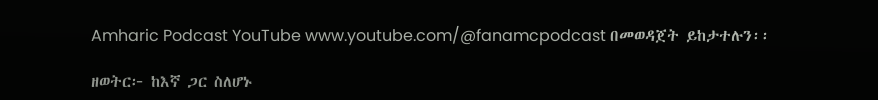Amharic Podcast YouTube www.youtube.com/@fanamcpodcast በመወዳጀት ይከታተሉን፡፡

ዘወትር፦ ከእኛ ጋር ስለሆኑ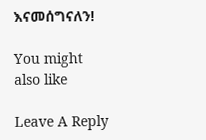እናመሰግናለን!

You might also like

Leave A Reply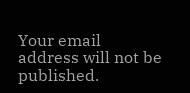Your email address will not be published.